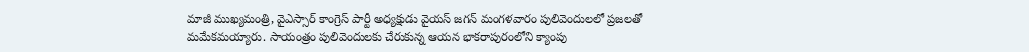మాజీ ముఖ్యమంత్రి, వైఎస్సార్ కాంగ్రెస్ పార్టీ అధ్యక్షుడు వైయస్ జగన్ మంగళవారం పులివెందులలో ప్రజలతో మమేకమయ్యారు. సాయంత్రం పులివెందులకు చేరుకున్న ఆయన భాకరాపురంలోని క్యాంపు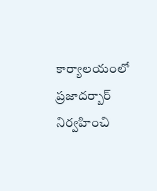కార్యాలయంలో ప్రజాదర్బార్ నిర్వహించి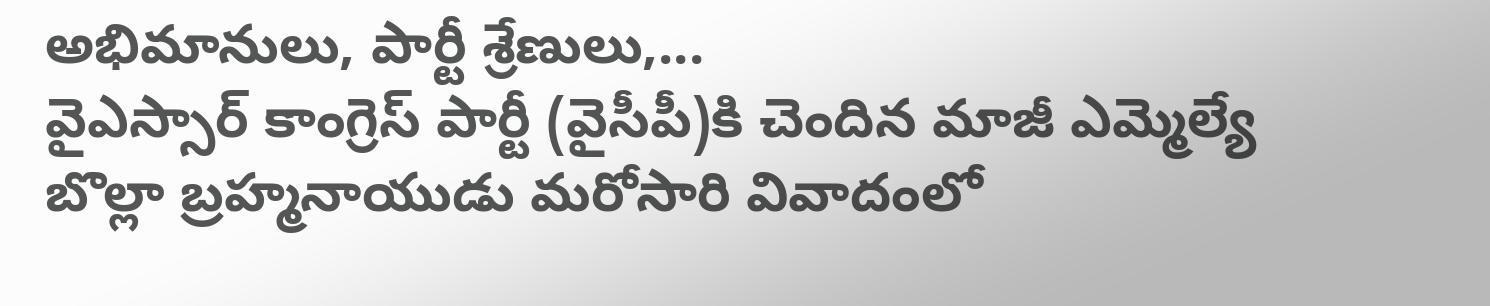అభిమానులు, పార్టీ శ్రేణులు,...
వైఎస్సార్ కాంగ్రెస్ పార్టీ (వైసీపీ)కి చెందిన మాజీ ఎమ్మెల్యే బొల్లా బ్రహ్మనాయుడు మరోసారి వివాదంలో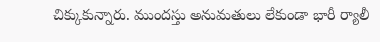చిక్కుకున్నారు. ముందస్తు అనుమతులు లేకుండా భారీ ర్యాలీ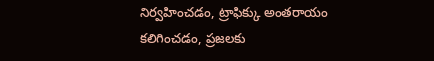నిర్వహించడం, ట్రాఫిక్కు అంతరాయం కలిగించడం, ప్రజలకు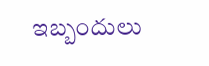ఇబ్బందులు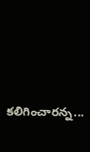కలిగించారన్న...